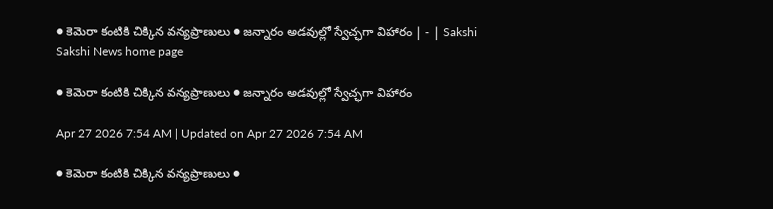● కెమెరా కంటికి చిక్కిన వన్యప్రాణులు ● జన్నారం అడవుల్లో స్వేచ్ఛగా విహారం | - | Sakshi
Sakshi News home page

● కెమెరా కంటికి చిక్కిన వన్యప్రాణులు ● జన్నారం అడవుల్లో స్వేచ్ఛగా విహారం

Apr 27 2026 7:54 AM | Updated on Apr 27 2026 7:54 AM

● కెమెరా కంటికి చిక్కిన వన్యప్రాణులు ●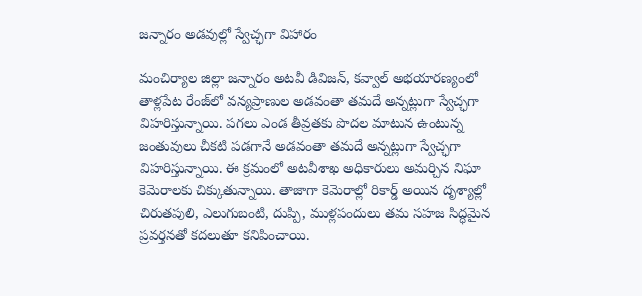జన్నారం అడవుల్లో స్వేచ్ఛగా విహారం

మంచిర్యాల జిల్లా జన్నారం అటవీ డివిజన్‌, కవ్వాల్‌ అభయారణ్యంలో తాళ్లపేట రేంజ్‌లో వన్యప్రాణుల అడవంతా తమదే అన్నట్లుగా స్వేచ్ఛగా విహరిస్తున్నాయి. పగలు ఎండ తీవ్రతకు పొదల మాటున ఉంటున్న జంతువులు చీకటి పడగానే అడవంతా తమదే అన్నట్లుగా స్వేచ్ఛగా విహరిస్తున్నాయి. ఈ క్రమంలో అటవీశాఖ అధికారులు అమర్చిన నిఘా కెమెరాలకు చిక్కుతున్నాయి. తాజాగా కెమెరాల్లో రికార్డ్‌ అయిన దృశ్యాల్లో చిరుతపులి, ఎలుగుబంటి, దుప్పి, ముళ్లపందులు తమ సహజ సిద్ధమైన ప్రవర్తనతో కదలుతూ కనిపించాయి.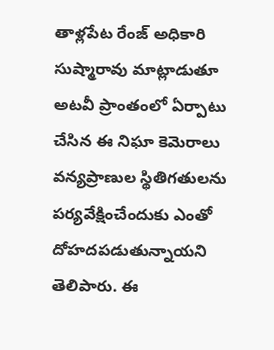తాళ్లపేట రేంజ్‌ అధికారి సుష్మారావు మాట్లాడుతూ అటవీ ప్రాంతంలో ఏర్పాటు చేసిన ఈ నిఘా కెమెరాలు వన్యప్రాణుల స్థితిగతులను పర్యవేక్షించేందుకు ఎంతో దోహదపడుతున్నాయని తెలిపారు. ఈ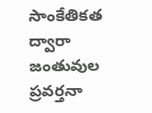సాంకేతికత ద్వారా జంతువుల ప్రవర్తనా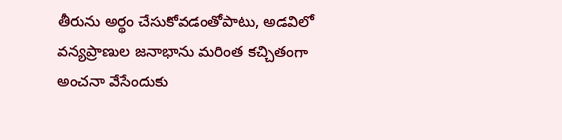తీరును అర్థం చేసుకోవడంతోపాటు, అడవిలో వన్యప్రాణుల జనాభాను మరింత కచ్చితంగా అంచనా వేసేందుకు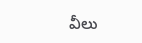వీలు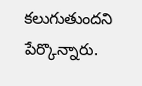కలుగుతుందని పేర్కొన్నారు.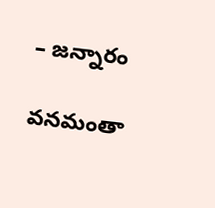– జన్నారం

వనమంతా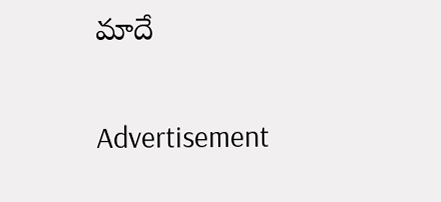మాదే

Advertisement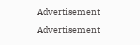Advertisement
Advertisement